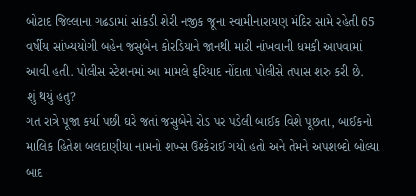બોટાદ જિલ્લાના ગઢડામાં સાંકડી શેરી નજીક જૂના સ્વામીનારાયણ મંદિર સામે રહેતી 65 વર્ષીય સાંખ્યયોગી બહેન જસુબેન કોરડિયાને જાનથી મારી નાંખવાની ધમકી આપવામાં આવી હતી. પોલીસ સ્ટેશનમાં આ મામલે ફરિયાદ નોંદાતા પોલીસે તપાસ શરુ કરી છે.
શું થયું હતુ?
ગત રાત્રે પૂજા કર્યા પછી ઘરે જતાં જસુબેને રોડ પર પડેલી બાઈક વિશે પૂછતા, બાઈકનો માલિક હિતેશ બલદાણીયા નામનો શખ્સ ઉશ્કેરાઈ ગયો હતો અને તેમને અપશબ્દો બોલ્યા બાદ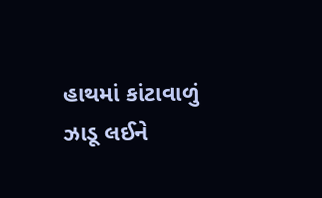હાથમાં કાંટાવાળું ઝાડૂ લઈને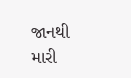જાનથી મારી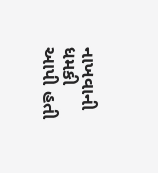નાખવાની ધમકી આપી હતી